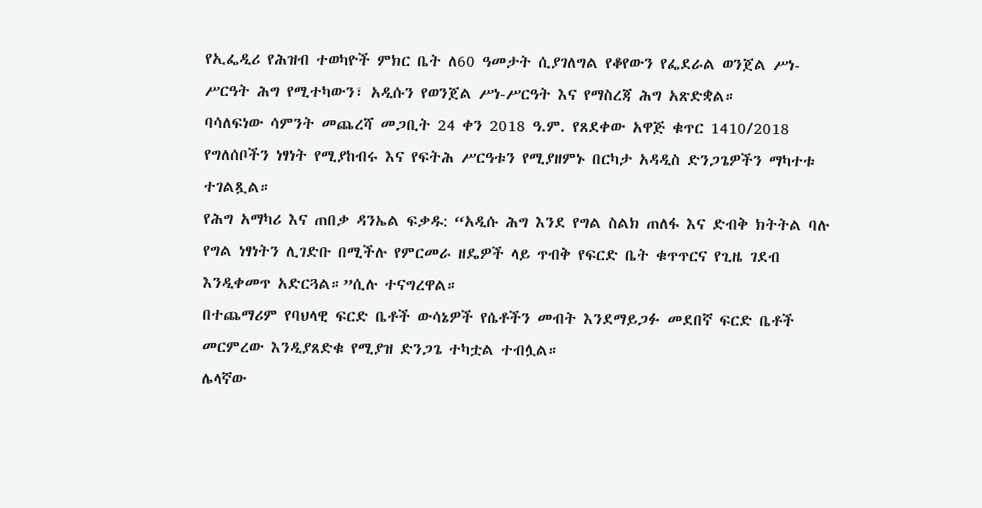የኢፌዲሪ የሕዝብ ተወካዮች ምክር ቤት ለ60 ዓመታት ሲያገለግል የቆየውን የፌደራል ወንጀል ሥነ-ሥርዓት ሕግ የሚተካውን፣ አዲሱን የወንጀል ሥነ-ሥርዓት እና የማስረጃ ሕግ አጽድቋል።
ባሳለፍነው ሳምንት መጨረሻ መጋቢት 24 ቀን 2018 ዓ.ም. የጸደቀው አዋጅ ቁጥር 1410/2018 የግለሰቦችን ነፃነት የሚያከብሩ እና የፍትሕ ሥርዓቱን የሚያዘምኑ በርካታ አዳዲስ ድንጋጌዎችን ማካተቱ ተገልጿል።
የሕግ አማካሪ እና ጠበቃ ዳንኤል ፍቃዱ: “አዲሱ ሕግ እንደ የግል ስልክ ጠለፋ እና ድብቅ ክትትል ባሉ የግል ነፃነትን ሊገድቡ በሚችሉ የምርመራ ዘዴዎች ላይ ጥብቅ የፍርድ ቤት ቁጥጥርና የጊዜ ገደብ እንዲቀመጥ አድርጓል።”ሲሉ ተናግረዋል።
በተጨማሪም የባህላዊ ፍርድ ቤቶች ውሳኔዎች የሴቶችን መብት እንደማይጋፉ መደበኛ ፍርድ ቤቶች መርምረው እንዲያጸድቁ የሚያዝ ድንጋጌ ተካቷል ተብሏል።
ሌላኛው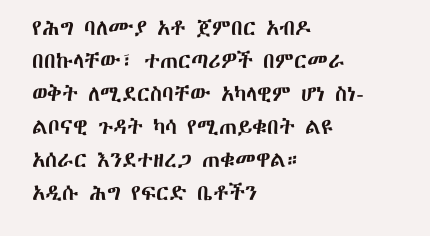የሕግ ባለሙያ አቶ ጀምበር አብዶ በበኩላቸው፣ ተጠርጣሪዎች በምርመራ ወቅት ለሚደርስባቸው አካላዊም ሆነ ስነ-ልቦናዊ ጉዳት ካሳ የሚጠይቁበት ልዩ አሰራር እንደተዘረጋ ጠቁመዋል።
አዲሱ ሕግ የፍርድ ቤቶችን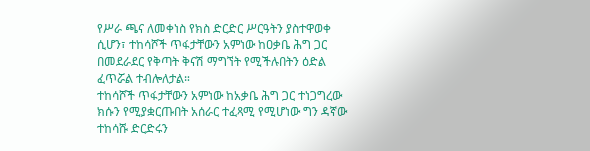የሥራ ጫና ለመቀነስ የክስ ድርድር ሥርዓትን ያስተዋወቀ ሲሆን፣ ተከሳሾች ጥፋታቸውን አምነው ከዐቃቤ ሕግ ጋር በመደራደር የቅጣት ቅናሽ ማግኘት የሚችሉበትን ዕድል ፈጥሯል ተብሎለታል።
ተከሳሾች ጥፋታቸውን አምነው ከአቃቤ ሕግ ጋር ተነጋግረው ክሱን የሚያቋርጡበት አሰራር ተፈጻሚ የሚሆነው ግን ዳኛው ተከሳሹ ድርድሩን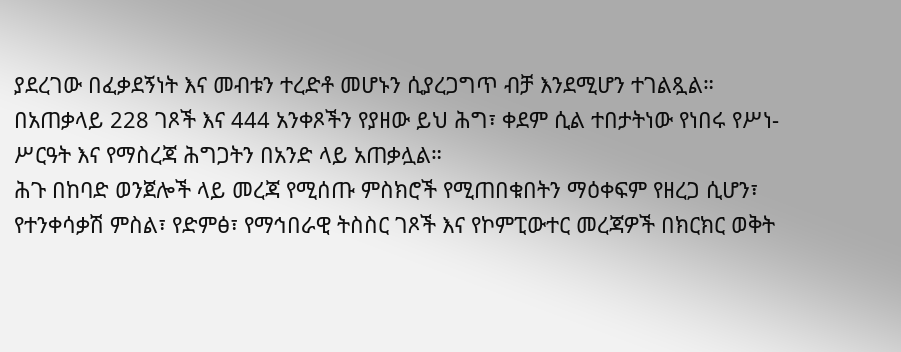ያደረገው በፈቃደኝነት እና መብቱን ተረድቶ መሆኑን ሲያረጋግጥ ብቻ እንደሚሆን ተገልጿል።
በአጠቃላይ 228 ገጾች እና 444 አንቀጾችን የያዘው ይህ ሕግ፣ ቀደም ሲል ተበታትነው የነበሩ የሥነ-ሥርዓት እና የማስረጃ ሕግጋትን በአንድ ላይ አጠቃሏል።
ሕጉ በከባድ ወንጀሎች ላይ መረጃ የሚሰጡ ምስክሮች የሚጠበቁበትን ማዕቀፍም የዘረጋ ሲሆን፣ የተንቀሳቃሽ ምስል፣ የድምፅ፣ የማኅበራዊ ትስስር ገጾች እና የኮምፒውተር መረጃዎች በክርክር ወቅት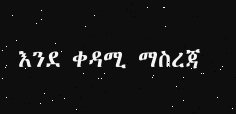እንደ ቀዳሚ ማስረጃ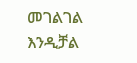መገልገል እንዲቻል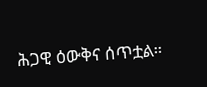ሕጋዊ ዕውቅና ሰጥቷል።